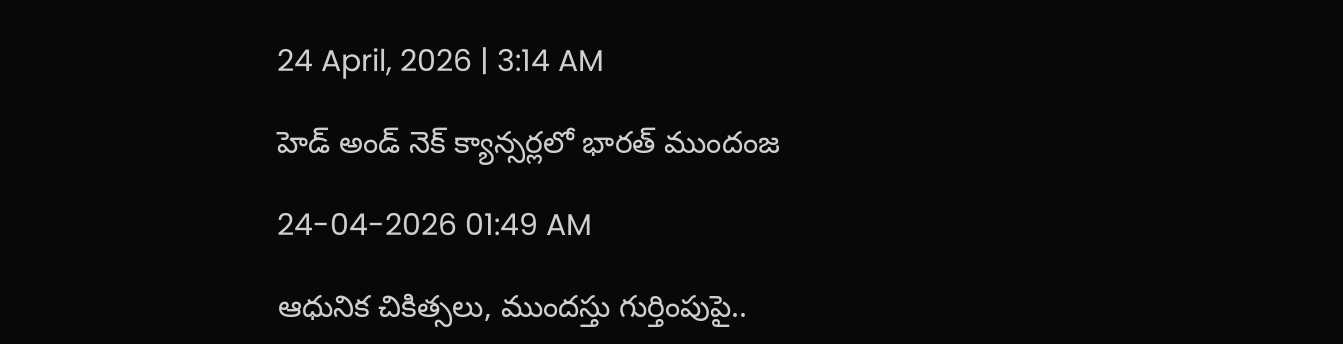24 April, 2026 | 3:14 AM

హెడ్ అండ్ నెక్ క్యాన్సర్లలో భారత్ ముందంజ

24-04-2026 01:49 AM

ఆధునిక చికిత్సలు, ముందస్తు గుర్తింపుపై..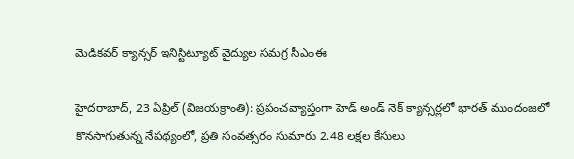మెడికవర్ క్యాన్సర్ ఇనిస్టిట్యూట్ వైద్యుల సమగ్ర సీఎంఈ

హైదరాబాద్, 23 ఏప్రిల్ (విజయక్రాంతి): ప్రపంచవ్యాప్తంగా హెడ్ అండ్ నెక్ క్యాన్సర్లలో భారత్ ముందంజలో కొనసాగుతున్న నేపథ్యంలో, ప్రతి సంవత్సరం సుమారు 2.48 లక్షల కేసులు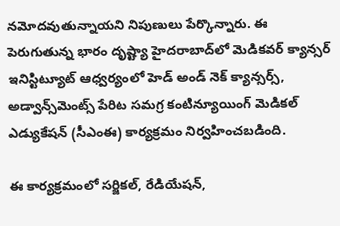నమోదవుతున్నాయని నిపుణులు పేర్కొన్నారు. ఈ పెరుగుతున్న భారం దృష్ట్యా హైదరాబాద్‌లో మెడికవర్ క్యాన్సర్ ఇనిస్టిట్యూట్ ఆధ్వర్యంలో హెడ్ అండ్ నెక్ క్యాన్సర్స్, అడ్వాన్స్‌మెంట్స్ పేరిట సమగ్ర కంటిన్యూయింగ్ మెడికల్ ఎడ్యుకేషన్ (సీఎంఈ) కార్యక్రమం నిర్వహించబడింది.

ఈ కార్యక్రమంలో సర్జికల్, రేడియేషన్,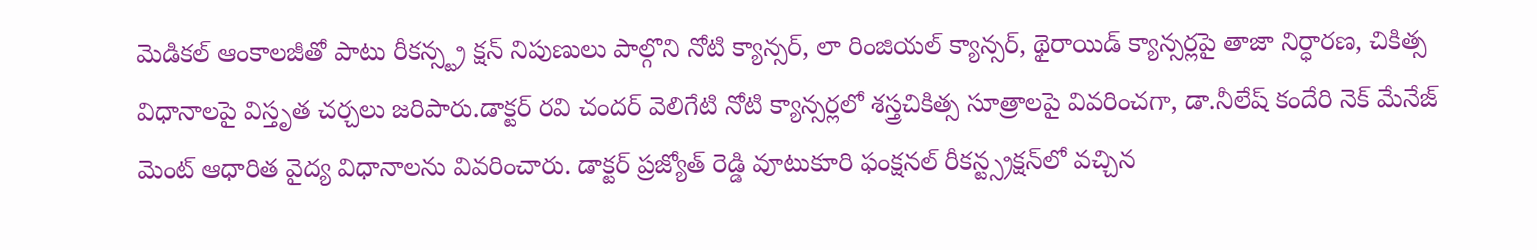మెడికల్ ఆంకాలజీతో పాటు రీకన్స్ట్ర క్షన్ నిపుణులు పాల్గొని నోటి క్యాన్సర్, లా రింజియల్ క్యాన్సర్, థైరాయిడ్ క్యాన్సర్లపై తాజా నిర్ధారణ, చికిత్స విధానాలపై విస్తృత చర్చలు జరిపారు.డాక్టర్ రవి చందర్ వెలిగేటి నోటి క్యాన్సర్లలో శస్త్రచికిత్స సూత్రాలపై వివరించగా, డా.నీలేష్ కందేరి నెక్ మేనేజ్ మెంట్ ఆధారిత వైద్య విధానాలను వివరించారు. డాక్టర్ ప్రజ్యోత్ రెడ్డి వూటుకూరి ఫంక్షనల్ రీకన్ట్స్రక్షన్‌లో వచ్చిన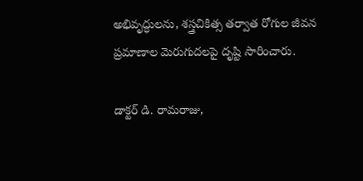అభివృద్ధులను, శస్త్రచికిత్స తర్వాత రోగుల జీవన ప్రమాణాల మెరుగుదలపై దృష్టి సారించారు.

డాక్టర్ డి. రామరాజు,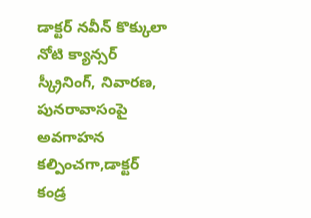డాక్టర్ నవీన్ కొక్కులా నోటి క్యాన్సర్ స్క్రీనింగ్, నివారణ, పునరావాసంపై అవగాహన కల్పించగా,డాక్టర్ కండ్ర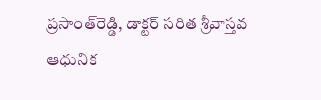ప్రసాంత్‌రెడ్డి, డాక్టర్ సరిత శ్రీవాస్తవ ఆధునిక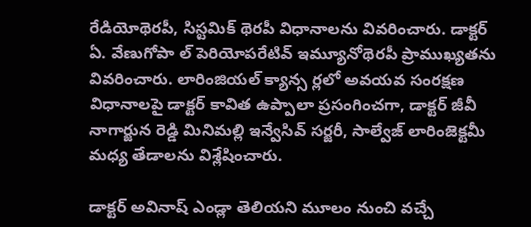రేడియోథెరపీ, సిస్టమిక్ థెరపీ విధానాలను వివరించారు. డాక్టర్ ఏ. వేణుగోపా ల్ పెరియోపరేటివ్ ఇమ్యూనోథెరపీ ప్రాముఖ్యతను వివరించారు. లారింజియల్ క్యాన్స ర్లలో అవయవ సంరక్షణ విధానాలపై డాక్టర్ కావిత ఉప్పాలా ప్రసంగించగా, డాక్టర్ జీవీ నాగార్జున రెడ్డి మినిమల్లి ఇన్వేసివ్ సర్జరీ, సాల్వేజ్ లారింజెక్టమీ మధ్య తేడాలను విశ్లేషించారు.

డాక్టర్ అవినాష్ ఎండ్లా తెలియని మూలం నుంచి వచ్చే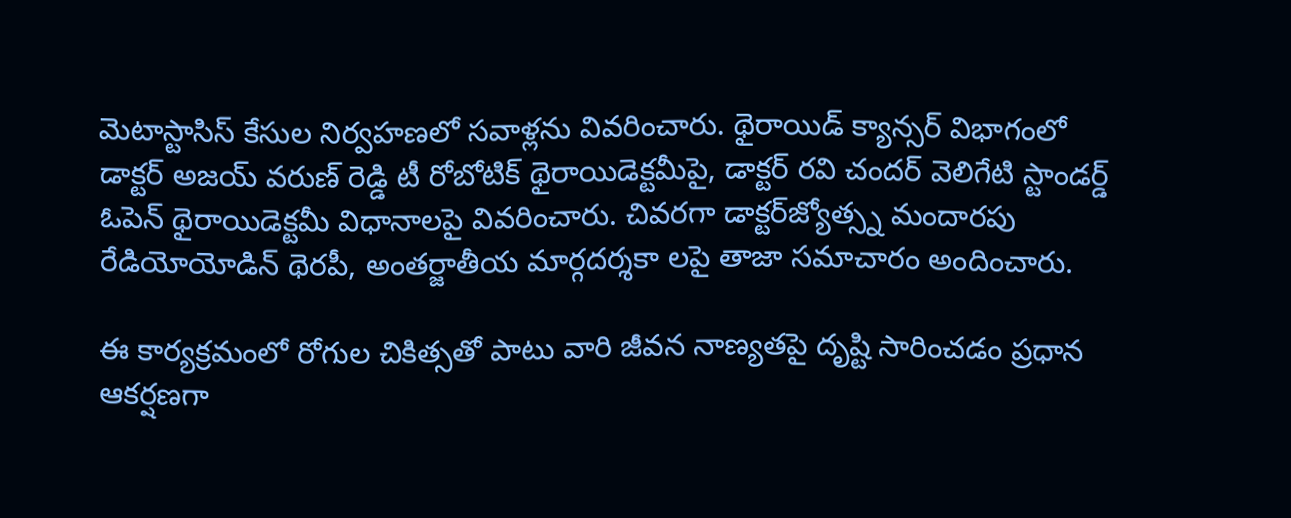మెటాస్టాసిస్ కేసుల నిర్వహణలో సవాళ్లను వివరించారు. థైరాయిడ్ క్యాన్సర్ విభాగంలో డాక్టర్ అజయ్ వరుణ్ రెడ్డి టీ రోబోటిక్ థైరాయిడెక్టమీపై, డాక్టర్ రవి చందర్ వెలిగేటి స్టాండర్డ్ ఓపెన్ థైరాయిడెక్టమీ విధానాలపై వివరించారు. చివరగా డాక్టర్‌జ్యోత్స్న మందారపు రేడియోయోడిన్ థెరపీ, అంతర్జాతీయ మార్గదర్శకా లపై తాజా సమాచారం అందించారు.

ఈ కార్యక్రమంలో రోగుల చికిత్సతో పాటు వారి జీవన నాణ్యతపై దృష్టి సారించడం ప్రధాన ఆకర్షణగా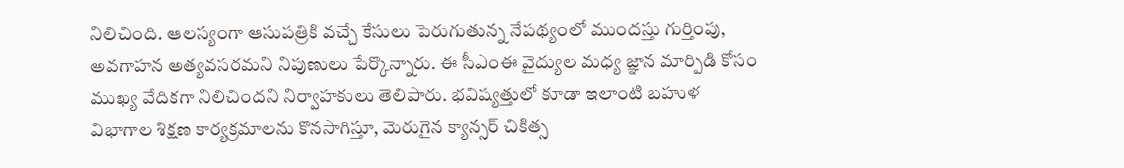నిలిచింది. ఆలస్యంగా ఆసుపత్రికి వచ్చే కేసులు పెరుగుతున్న నేపథ్యంలో ముందస్తు గుర్తింపు, అవగాహన అత్యవసరమని నిపుణులు పేర్కొన్నారు. ఈ సీఎంఈ వైద్యుల మధ్య జ్ఞాన మార్పిడి కోసం ముఖ్య వేదికగా నిలిచిందని నిర్వాహకులు తెలిపారు. భవిష్యత్తులో కూడా ఇలాంటి బహుళ విభాగాల శిక్షణ కార్యక్రమాలను కొనసాగిస్తూ, మెరుగైన క్యాన్సర్ చికిత్స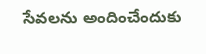సేవలను అందించేందుకు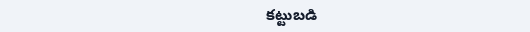కట్టుబడి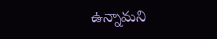ఉన్నామని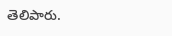తెలిపారు.